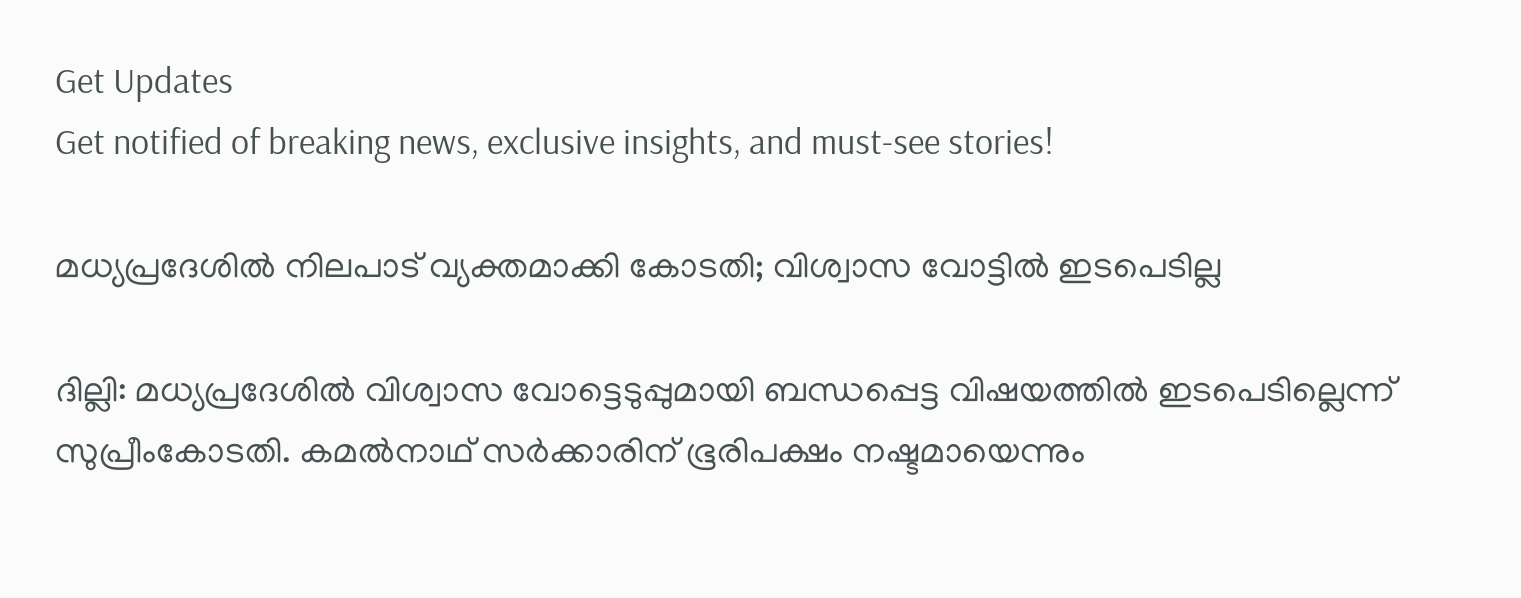Get Updates
Get notified of breaking news, exclusive insights, and must-see stories!

മധ്യപ്രദേശില്‍ നിലപാട് വ്യക്തമാക്കി കോടതി; വിശ്വാസ വോട്ടില്‍ ഇടപെടില്ല

ദില്ലി: മധ്യപ്രദേശില്‍ വിശ്വാസ വോട്ടെടുപ്പുമായി ബന്ധപ്പെട്ട വിഷയത്തില്‍ ഇടപെടില്ലെന്ന് സുപ്രീംകോടതി. കമല്‍നാഥ് സര്‍ക്കാരിന് ഭൂരിപക്ഷം നഷ്ടമായെന്നും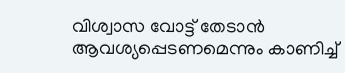വിശ്വാസ വോട്ട് തേടാന്‍ ആവശ്യപ്പെടണമെന്നും കാണിച്ച്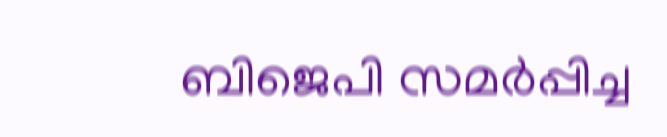ബിജെപി സമര്‍പ്പിച്ച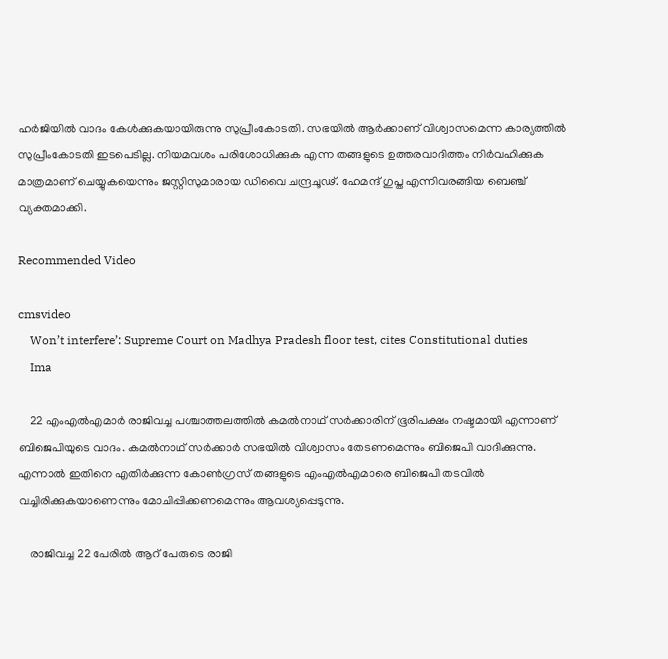ഹര്‍ജിയില്‍ വാദം കേള്‍ക്കുകയായിരുന്നു സുപ്രീംകോടതി. സഭയില്‍ ആര്‍ക്കാണ് വിശ്വാസമെന്ന കാര്യത്തില്‍ സുപ്രീംകോടതി ഇടപെടില്ല. നിയമവശം പരിശോധിക്കുക എന്ന തങ്ങളുടെ ഉത്തരവാദിത്തം നിര്‍വഹിക്കുക മാത്രമാണ് ചെയ്യുകയെന്നും ജസ്റ്റിസുമാരായ ഡിവൈ ചന്ദ്രചൂഢ്. ഹേമന്ദ് ഗുപ്ത എന്നിവരങ്ങിയ ബെഞ്ച് വ്യക്തമാക്കി.

Recommended Video

cmsvideo
    Won’t interfere’: Supreme Court on Madhya Pradesh floor test, cites Constitutional duties
    Ima

    22 എംഎല്‍എമാര്‍ രാജിവച്ച പശ്ചാത്തലത്തില്‍ കമല്‍നാഥ് സര്‍ക്കാരിന് ഭൂരിപക്ഷം നഷ്ടമായി എന്നാണ് ബിജെപിയുടെ വാദം. കമല്‍നാഥ് സര്‍ക്കാര്‍ സഭയില്‍ വിശ്വാസം തേടണമെന്നും ബിജെപി വാദിക്കുന്നു. എന്നാല്‍ ഇതിനെ എതിര്‍ക്കുന്ന കോണ്‍ഗ്രസ് തങ്ങളുടെ എംഎല്‍എമാരെ ബിജെപി തടവില്‍ വച്ചിരിക്കുകയാണെന്നും മോചിപ്പിക്കണമെന്നും ആവശ്യപ്പെടുന്നു.

    രാജിവച്ച 22 പേരില്‍ ആറ് പേരുടെ രാജി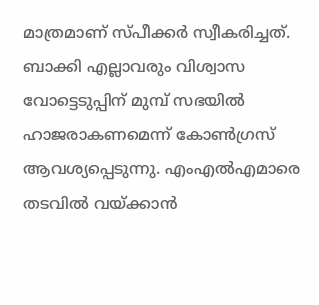മാത്രമാണ് സ്പീക്കര്‍ സ്വീകരിച്ചത്. ബാക്കി എല്ലാവരും വിശ്വാസ വോട്ടെടുപ്പിന് മുമ്പ് സഭയില്‍ ഹാജരാകണമെന്ന് കോണ്‍ഗ്രസ് ആവശ്യപ്പെടുന്നു. എംഎല്‍എമാരെ തടവില്‍ വയ്ക്കാന്‍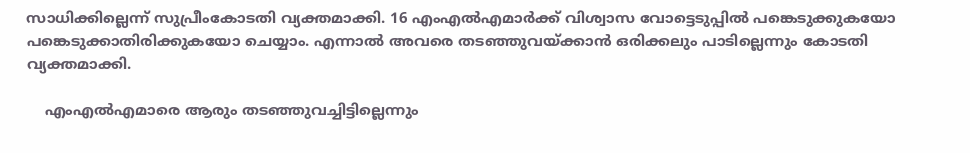സാധിക്കില്ലെന്ന് സുപ്രീംകോടതി വ്യക്തമാക്കി. 16 എംഎല്‍എമാര്‍ക്ക് വിശ്വാസ വോട്ടെടുപ്പില്‍ പങ്കെടുക്കുകയോ പങ്കെടുക്കാതിരിക്കുകയോ ചെയ്യാം. എന്നാല്‍ അവരെ തടഞ്ഞുവയ്ക്കാന്‍ ഒരിക്കലും പാടില്ലെന്നും കോടതി വ്യക്തമാക്കി.

    എംഎല്‍എമാരെ ആരും തടഞ്ഞുവച്ചിട്ടില്ലെന്നും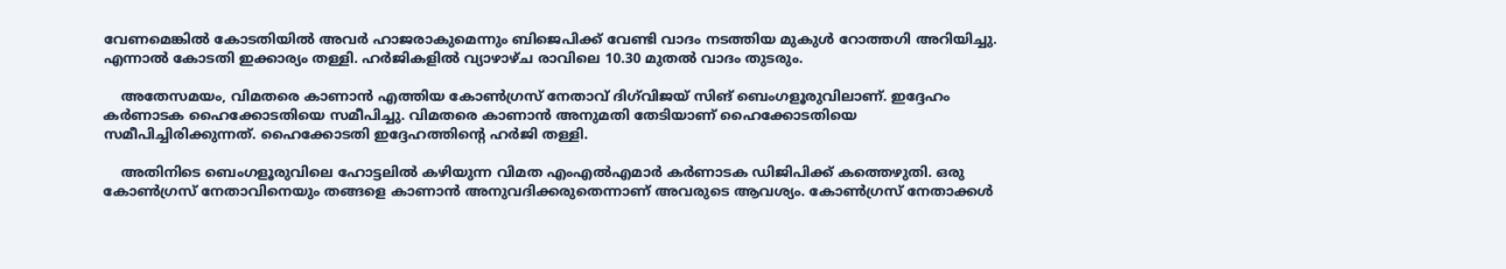വേണമെങ്കില്‍ കോടതിയില്‍ അവര്‍ ഹാജരാകുമെന്നും ബിജെപിക്ക് വേണ്ടി വാദം നടത്തിയ മുകുള്‍ റോത്തഗി അറിയിച്ചു. എന്നാല്‍ കോടതി ഇക്കാര്യം തള്ളി. ഹര്‍ജികളില്‍ വ്യാഴാഴ്ച രാവിലെ 10.30 മുതല്‍ വാദം തുടരും.

    അതേസമയം, വിമതരെ കാണാന്‍ എത്തിയ കോണ്‍ഗ്രസ് നേതാവ് ദിഗ്‌വിജയ് സിങ് ബെംഗളൂരുവിലാണ്. ഇദ്ദേഹം കര്‍ണാടക ഹൈക്കോടതിയെ സമീപിച്ചു. വിമതരെ കാണാന്‍ അനുമതി തേടിയാണ് ഹൈക്കോടതിയെ സമീപിച്ചിരിക്കുന്നത്. ഹൈക്കോടതി ഇദ്ദേഹത്തിന്റെ ഹര്‍ജി തള്ളി.

    അതിനിടെ ബെംഗളൂരുവിലെ ഹോട്ടലില്‍ കഴിയുന്ന വിമത എംഎല്‍എമാര്‍ കര്‍ണാടക ഡിജിപിക്ക് കത്തെഴുതി. ഒരു കോണ്‍ഗ്രസ് നേതാവിനെയും തങ്ങളെ കാണാന്‍ അനുവദിക്കരുതെന്നാണ് അവരുടെ ആവശ്യം. കോണ്‍ഗ്രസ് നേതാക്കള്‍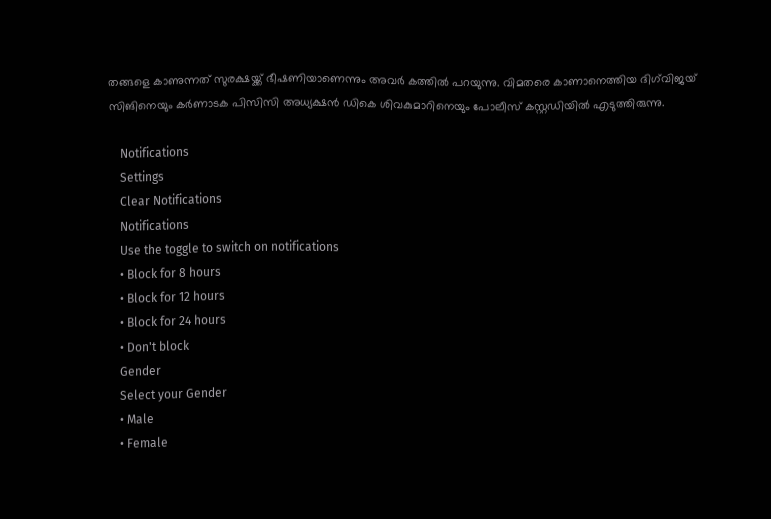തങ്ങളെ കാണുന്നത് സുരക്ഷയ്ക്ക് ഭീഷണിയാണെന്നും അവര്‍ കത്തില്‍ പറയുന്നു. വിമതരെ കാണാനെത്തിയ ദിഗ്‌വിജയ് സിങിനെയും കര്‍ണാടക പിസിസി അധ്യക്ഷന്‍ ഡികെ ശിവകുമാറിനെയും പോലീസ് കസ്റ്റഡിയില്‍ എടുത്തിരുന്നു.

    Notifications
    Settings
    Clear Notifications
    Notifications
    Use the toggle to switch on notifications
    • Block for 8 hours
    • Block for 12 hours
    • Block for 24 hours
    • Don't block
    Gender
    Select your Gender
    • Male
    • Female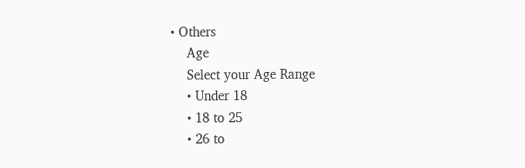• Others
    Age
    Select your Age Range
    • Under 18
    • 18 to 25
    • 26 to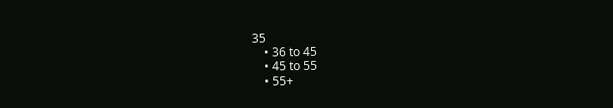35
    • 36 to 45
    • 45 to 55
    • 55+